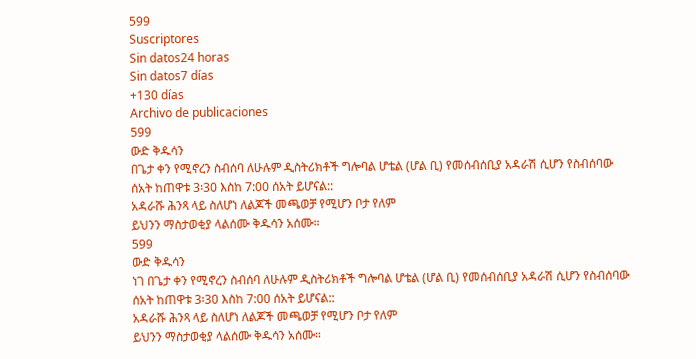599
Suscriptores
Sin datos24 horas
Sin datos7 días
+130 días
Archivo de publicaciones
599
ውድ ቅዱሳን
በጌታ ቀን የሚኖረን ስብሰባ ለሁሉም ዲስትሪክቶች ግሎባል ሆቴል (ሆል ቢ) የመሰብሰቢያ አዳራሽ ሲሆን የስብሰባው ሰአት ከጠዋቱ 3፡30 እስከ 7:00 ሰአት ይሆናል::
አዳራሹ ሕንጻ ላይ ስለሆነ ለልጆች መጫወቻ የሚሆን ቦታ የለም
ይህንን ማስታወቂያ ላልሰሙ ቅዱሳን አሰሙ።
599
ውድ ቅዱሳን
ነገ በጌታ ቀን የሚኖረን ስብሰባ ለሁሉም ዲስትሪክቶች ግሎባል ሆቴል (ሆል ቢ) የመሰብሰቢያ አዳራሽ ሲሆን የስብሰባው ሰአት ከጠዋቱ 3፡30 እስከ 7:00 ሰአት ይሆናል::
አዳራሹ ሕንጻ ላይ ስለሆነ ለልጆች መጫወቻ የሚሆን ቦታ የለም
ይህንን ማስታወቂያ ላልሰሙ ቅዱሳን አሰሙ።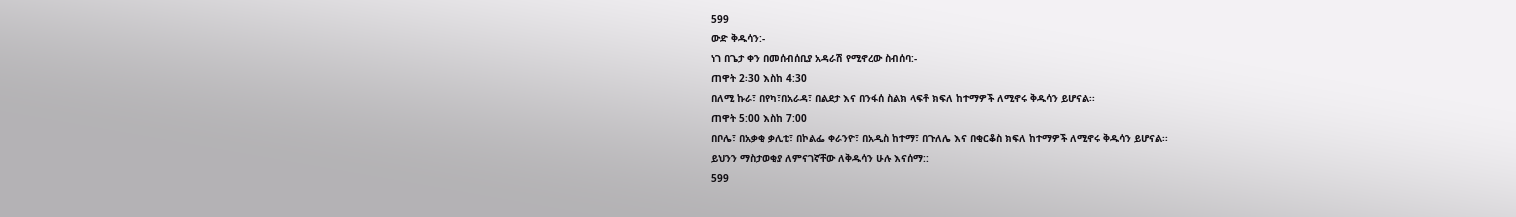599
ውድ ቅዱሳን:-
ነገ በጌታ ቀን በመሰብሰቢያ አዳራሽ የሚኖረው ስብሰባ:-
ጠዋት 2፡30 እስከ 4:30
በለሚ ኩራ፣ በየካ፣በአራዳ፣ በልደታ እና በንፋሰ ስልክ ላፍቶ ክፍለ ከተማዎች ለሚኖሩ ቅዱሳን ይሆናል፡፡
ጠዋት 5:00 እስከ 7:00
በቦሌ፣ በአቃቂ ቃሊቲ፣ በኮልፌ ቀራንዮ፣ በአዲስ ከተማ፣ በጉለሌ እና በቂርቆስ ክፍለ ከተማዎች ለሚኖሩ ቅዱሳን ይሆናል፡፡
ይህንን ማስታወቂያ ለምናገኛቸው ለቅዱሳን ሁሉ እናሰማ::
599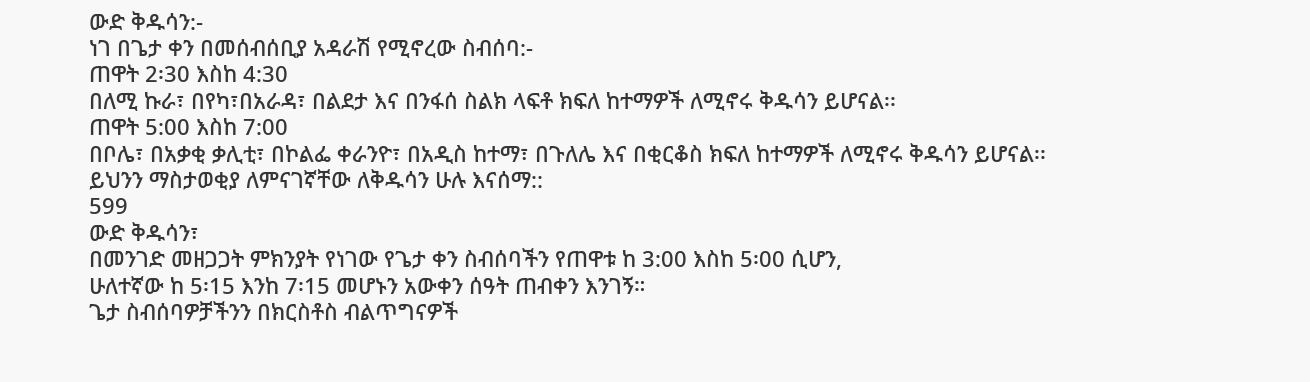ውድ ቅዱሳን:-
ነገ በጌታ ቀን በመሰብሰቢያ አዳራሽ የሚኖረው ስብሰባ:-
ጠዋት 2፡30 እስከ 4:30
በለሚ ኩራ፣ በየካ፣በአራዳ፣ በልደታ እና በንፋሰ ስልክ ላፍቶ ክፍለ ከተማዎች ለሚኖሩ ቅዱሳን ይሆናል፡፡
ጠዋት 5:00 እስከ 7:00
በቦሌ፣ በአቃቂ ቃሊቲ፣ በኮልፌ ቀራንዮ፣ በአዲስ ከተማ፣ በጉለሌ እና በቂርቆስ ክፍለ ከተማዎች ለሚኖሩ ቅዱሳን ይሆናል፡፡
ይህንን ማስታወቂያ ለምናገኛቸው ለቅዱሳን ሁሉ እናሰማ::
599
ውድ ቅዱሳን፣
በመንገድ መዘጋጋት ምክንያት የነገው የጌታ ቀን ስብሰባችን የጠዋቱ ከ 3:00 እስከ 5፡00 ሲሆን,
ሁለተኛው ከ 5፡15 እንከ 7፡15 መሆኑን አውቀን ሰዓት ጠብቀን እንገኝ።
ጌታ ስብሰባዎቻችንን በክርስቶስ ብልጥግናዎች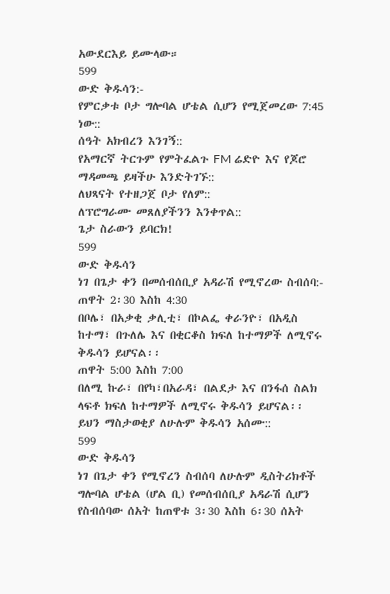አውደርእይ ይሙላው።
599
ውድ ቅዱሳን:-
የምርቃቱ ቦታ ግሎባል ሆቴል ሲሆን የሚጀመረው 7:45 ነው::
ሰዓት አክብረን እንገኝ::
የአማርኛ ትርጉም የምትፈልጉ FM ሬድዮ እና የጆሮ ማዳመጫ ይዛችሁ እንድትገኙ::
ለህጻናት የተዘጋጀ ቦታ የለም::
ለፕሮግራሙ መጸለያችንን እንቀጥል::
ጌታ ስራውን ይባርክ!
599
ውድ ቅዱሳን
ነገ በጌታ ቀን በመሰብሰቢያ አዳራሽ የሚኖረው ስብሰባ:-
ጠዋት 2፡30 እስከ 4:30
በቦሌ፣ በአቃቂ ቃሊቲ፣ በኮልፌ ቀራንዮ፣ በአዲስ ከተማ፣ በጉለሌ እና በቂርቆስ ክፍለ ከተማዎች ለሚኖሩ ቅዱሳን ይሆናል፡፡
ጠዋት 5:00 እስከ 7:00
በለሚ ኩራ፣ በየካ፣በአራዳ፣ በልደታ እና በንፋሰ ስልክ ላፍቶ ክፍለ ከተማዎች ለሚኖሩ ቅዱሳን ይሆናል፡፡
ይህን ማስታወቂያ ለሁሉም ቅዱሳን አሰሙ::
599
ውድ ቅዱሳን
ነገ በጌታ ቀን የሚኖረን ስብሰባ ለሁሉም ዲስትሪክቶች ግሎባል ሆቴል (ሆል ቢ) የመሰብሰቢያ አዳራሽ ሲሆን የስብሰባው ሰአት ከጠዋቱ 3፡30 እስከ 6፡30 ሰአት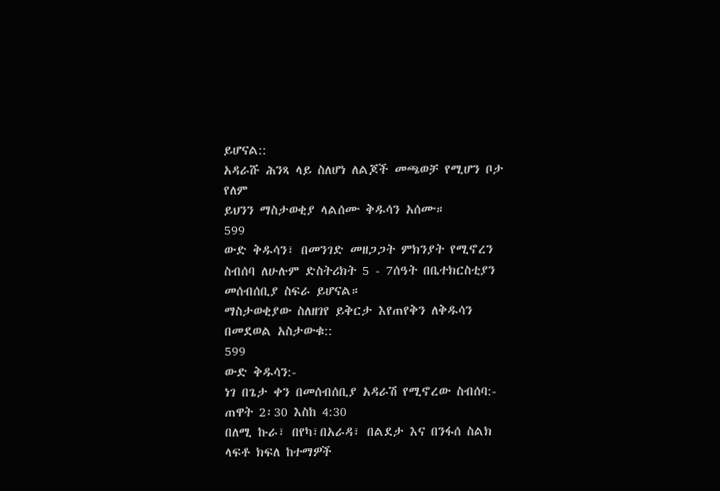ይሆናል::
አዳራሹ ሕንጻ ላይ ስለሆነ ለልጆች መጫወቻ የሚሆን ቦታ የለም
ይህንን ማስታወቂያ ላልሰሙ ቅዱሳን አሰሙ።
599
ውድ ቅዱሳን፣ በመንገድ መዘጋጋት ምክንያት የሚኖረን ስብሰባ ለሁሉም ድስትሪክት 5 - 7ሰዓት በቤተክርስቲያን መሰብሰቢያ ስፍራ ይሆናል።
ማስታወቂያው ስለዘገየ ይቅርታ እየጠየቅን ለቅዱሳን በመደወል አስታውቁ::
599
ውድ ቅዱሳን:-
ነገ በጌታ ቀን በመሰብሰቢያ አዳራሽ የሚኖረው ስብሰባ:-
ጠዋት 2፡30 እስከ 4:30
በለሚ ኩራ፣ በየካ፣በአራዳ፣ በልደታ እና በንፋሰ ስልክ ላፍቶ ክፍለ ከተማዎች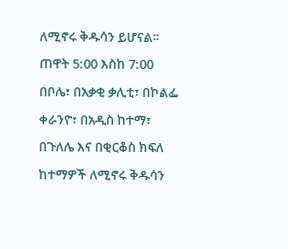ለሚኖሩ ቅዱሳን ይሆናል፡፡
ጠዋት 5:00 እስከ 7:00
በቦሌ፣ በአቃቂ ቃሊቲ፣ በኮልፌ ቀራንዮ፣ በአዲስ ከተማ፣ በጉለሌ እና በቂርቆስ ክፍለ ከተማዎች ለሚኖሩ ቅዱሳን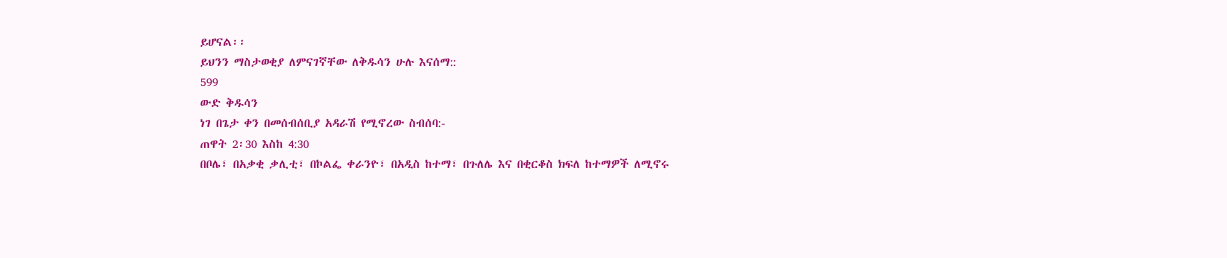ይሆናል፡፡
ይህንን ማስታወቂያ ለምናገኛቸው ለቅዱሳን ሁሉ እናሰማ::
599
ውድ ቅዱሳን
ነገ በጌታ ቀን በመሰብሰቢያ አዳራሽ የሚኖረው ስብሰባ:-
ጠዋት 2፡30 እስከ 4:30
በቦሌ፣ በአቃቂ ቃሊቲ፣ በኮልፌ ቀራንዮ፣ በአዲስ ከተማ፣ በጉለሌ እና በቂርቆስ ክፍለ ከተማዎች ለሚኖሩ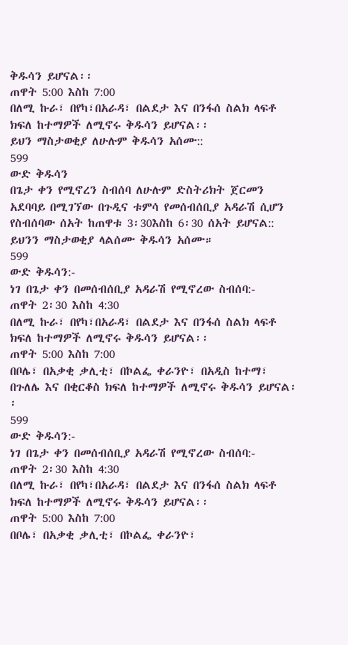ቅዱሳን ይሆናል፡፡
ጠዋት 5:00 እስከ 7:00
በለሚ ኩራ፣ በየካ፣በአራዳ፣ በልደታ እና በንፋሰ ስልክ ላፍቶ ክፍለ ከተማዎች ለሚኖሩ ቅዱሳን ይሆናል፡፡
ይህን ማስታወቂያ ለሁሉም ቅዱሳን አሰሙ::
599
ውድ ቅዱሳን
በጌታ ቀን የሚኖረን ስብሰባ ለሁሉም ድስትሪክት ጀርመን አደባባይ በሚገኘው በጉዲና ቱምሳ የመሰብሰቢያ አዳራሽ ሲሆን የስብሰባው ሰአት ከጠዋቱ 3፡30እስከ 6፡30 ሰአት ይሆናል::
ይህንን ማስታወቂያ ላልሰሙ ቅዱሳን አሰሙ።
599
ውድ ቅዱሳን:-
ነገ በጌታ ቀን በመሰብሰቢያ አዳራሽ የሚኖረው ስብሰባ:-
ጠዋት 2፡30 እስከ 4:30
በለሚ ኩራ፣ በየካ፣በአራዳ፣ በልደታ እና በንፋሰ ስልክ ላፍቶ ክፍለ ከተማዎች ለሚኖሩ ቅዱሳን ይሆናል፡፡
ጠዋት 5:00 እስከ 7:00
በቦሌ፣ በአቃቂ ቃሊቲ፣ በኮልፌ ቀራንዮ፣ በአዲስ ከተማ፣ በጉለሌ እና በቂርቆስ ክፍለ ከተማዎች ለሚኖሩ ቅዱሳን ይሆናል፡፡
599
ውድ ቅዱሳን:-
ነገ በጌታ ቀን በመሰብሰቢያ አዳራሽ የሚኖረው ስብሰባ:-
ጠዋት 2፡30 እስከ 4:30
በለሚ ኩራ፣ በየካ፣በአራዳ፣ በልደታ እና በንፋሰ ስልክ ላፍቶ ክፍለ ከተማዎች ለሚኖሩ ቅዱሳን ይሆናል፡፡
ጠዋት 5:00 እስከ 7:00
በቦሌ፣ በአቃቂ ቃሊቲ፣ በኮልፌ ቀራንዮ፣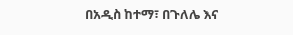በአዲስ ከተማ፣ በጉለሌ እና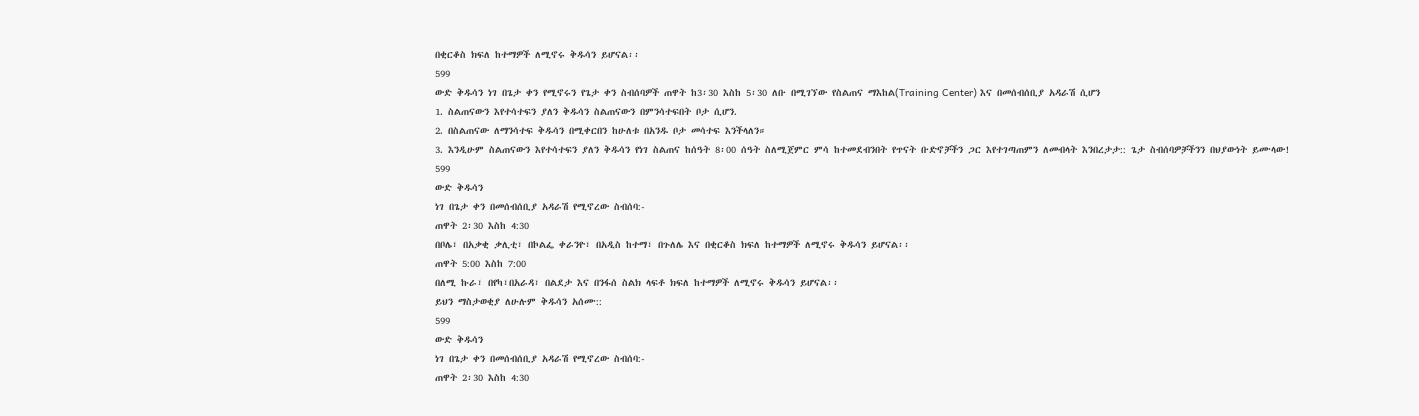በቂርቆስ ክፍለ ከተማዎች ለሚኖሩ ቅዱሳን ይሆናል፡፡
599
ውድ ቅዱሳን ነገ በጌታ ቀን የሚኖሩን የጌታ ቀን ስብሰባዎች ጠዋት ከ3፡30 እስከ 5፡30 ለቡ በሚገኘው የስልጠና ማእከል(Training Center) እና በመሰብሰቢያ አዳራሽ ሲሆን
1. ስልጠናውን እየተሳተፍን ያለን ቅዱሳን ስልጠናውን በምንሳተፍበት ቦታ ሲሆን.
2. በስልጠናው ለማንሳተፍ ቅዱሳን በሚቀርበን ከሁለቱ በአንዱ ቦታ መሳተፍ እንችላለን።
3. እንዲሁም ስልጠናውን እየተሳተፍን ያለን ቅዱሳን የነገ ስልጠና ከሰዓት 8፡00 ሰዓት ስለሚጀምር ምሳ ከተመደብንበት የጥናት ቡድኖቻችን ጋር እየተገጣጠምን ለመብላት እንበረታታ:: ጌታ ስብሰባዎቻችንን በህያውነት ይሙላው!
599
ውድ ቅዱሳን
ነገ በጌታ ቀን በመሰብሰቢያ አዳራሽ የሚኖረው ስብሰባ:-
ጠዋት 2፡30 እስከ 4:30
በቦሌ፣ በአቃቂ ቃሊቲ፣ በኮልፌ ቀራንዮ፣ በአዲስ ከተማ፣ በጉለሌ እና በቂርቆስ ክፍለ ከተማዎች ለሚኖሩ ቅዱሳን ይሆናል፡፡
ጠዋት 5:00 እስከ 7:00
በለሚ ኩራ፣ በየካ፣በአራዳ፣ በልደታ እና በንፋሰ ስልክ ላፍቶ ክፍለ ከተማዎች ለሚኖሩ ቅዱሳን ይሆናል፡፡
ይህን ማስታወቂያ ለሁሉም ቅዱሳን አሰሙ::
599
ውድ ቅዱሳን
ነገ በጌታ ቀን በመሰብሰቢያ አዳራሽ የሚኖረው ስብሰባ:-
ጠዋት 2፡30 እስከ 4:30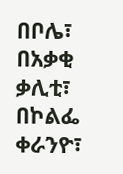በቦሌ፣ በአቃቂ ቃሊቲ፣ በኮልፌ ቀራንዮ፣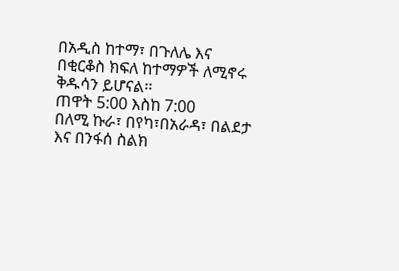በአዲስ ከተማ፣ በጉለሌ እና በቂርቆስ ክፍለ ከተማዎች ለሚኖሩ ቅዱሳን ይሆናል፡፡
ጠዋት 5:00 እስከ 7:00
በለሚ ኩራ፣ በየካ፣በአራዳ፣ በልደታ እና በንፋሰ ስልክ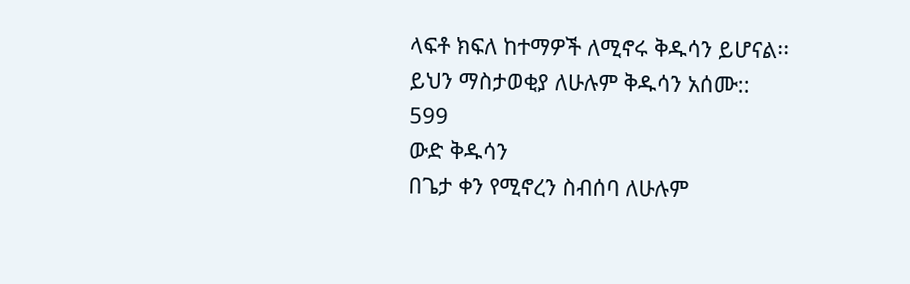ላፍቶ ክፍለ ከተማዎች ለሚኖሩ ቅዱሳን ይሆናል፡፡
ይህን ማስታወቂያ ለሁሉም ቅዱሳን አሰሙ::
599
ውድ ቅዱሳን
በጌታ ቀን የሚኖረን ስብሰባ ለሁሉም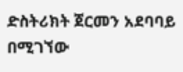ድስትሪክት ጀርመን አደባባይ በሚገኘው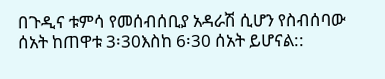በጉዲና ቱምሳ የመሰብሰቢያ አዳራሽ ሲሆን የስብሰባው ሰአት ከጠዋቱ 3፡30እስከ 6፡30 ሰአት ይሆናል::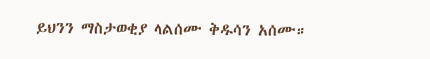ይህንን ማስታወቂያ ላልሰሙ ቅዱሳን አሰሙ።